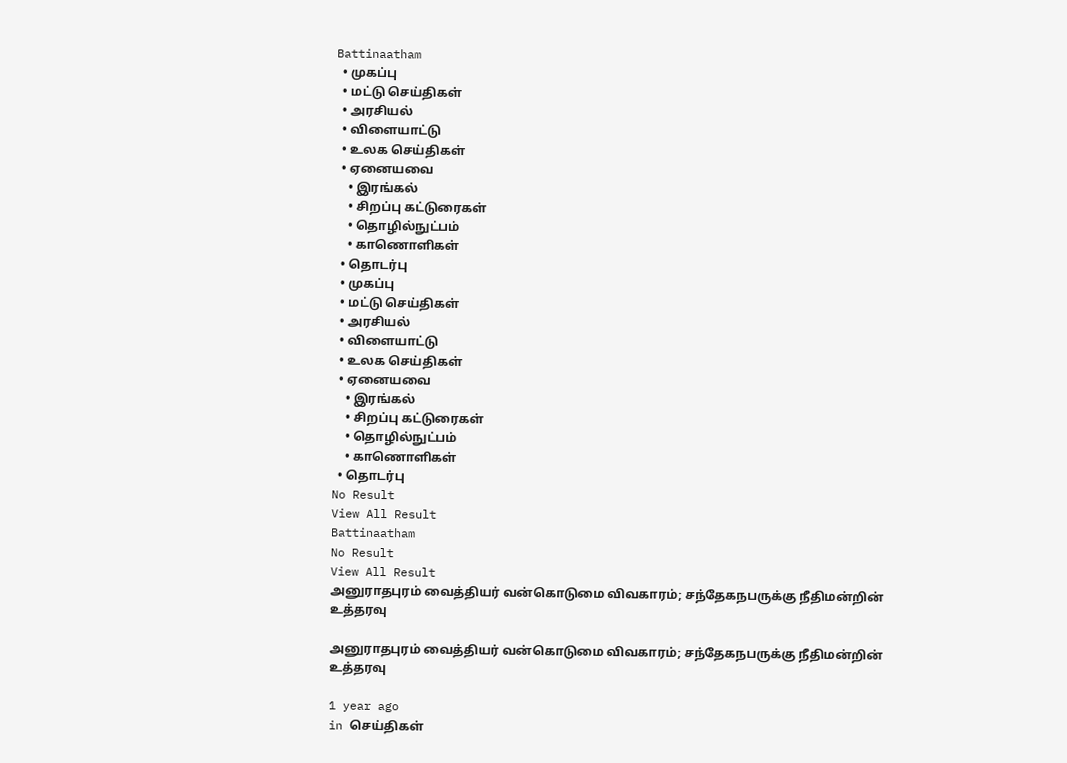Battinaatham
  • முகப்பு
  • மட்டு செய்திகள்
  • அரசியல்
  • விளையாட்டு
  • உலக செய்திகள்
  • ஏனையவை
    • இரங்கல்
    • சிறப்பு கட்டுரைகள்
    • தொழில்நுட்பம்
    • காணொளிகள்
  • தொடர்பு
  • முகப்பு
  • மட்டு செய்திகள்
  • அரசியல்
  • விளையாட்டு
  • உலக செய்திகள்
  • ஏனையவை
    • இரங்கல்
    • சிறப்பு கட்டுரைகள்
    • தொழில்நுட்பம்
    • காணொளிகள்
  • தொடர்பு
No Result
View All Result
Battinaatham
No Result
View All Result
அனுராதபுரம் வைத்தியர் வன்கொடுமை விவகாரம்; சந்தேகநபருக்கு நீதிமன்றின் உத்தரவு

அனுராதபுரம் வைத்தியர் வன்கொடுமை விவகாரம்; சந்தேகநபருக்கு நீதிமன்றின் உத்தரவு

1 year ago
in செய்திகள்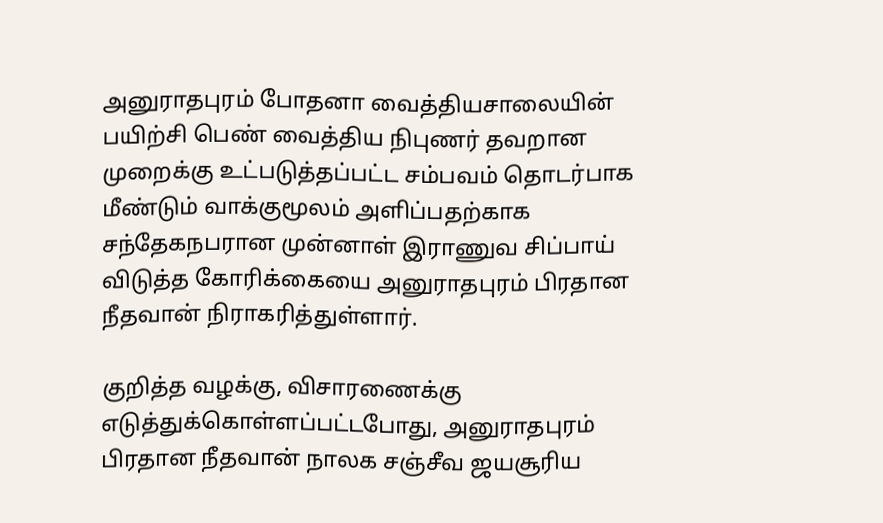அனுராதபுரம் போதனா வைத்தியசாலையின் பயிற்சி பெண் வைத்திய நிபுணர் தவறான முறைக்கு உட்படுத்தப்பட்ட சம்பவம் தொடர்பாக மீண்டும் வாக்குமூலம் அளிப்பதற்காக சந்தேகநபரான முன்னாள் இராணுவ சிப்பாய் விடுத்த கோரிக்கையை அனுராதபுரம் பிரதான நீதவான் நிராகரித்துள்ளார்.

குறித்த வழக்கு, விசாரணைக்கு எடுத்துக்கொள்ளப்பட்டபோது, அனுராதபுரம் பிரதான நீதவான் நாலக சஞ்சீவ ஜயசூரிய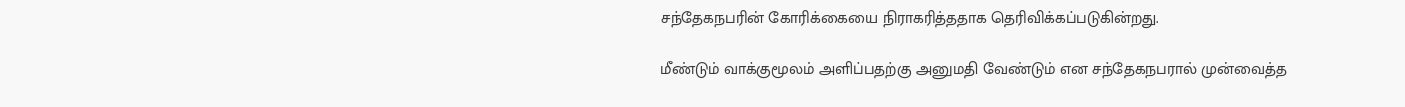சந்தேகநபரின் கோரிக்கையை நிராகரித்ததாக தெரிவிக்கப்படுகின்றது.

மீண்டும் வாக்குமூலம் அளிப்பதற்கு அனுமதி வேண்டும் என சந்தேகநபரால் முன்வைத்த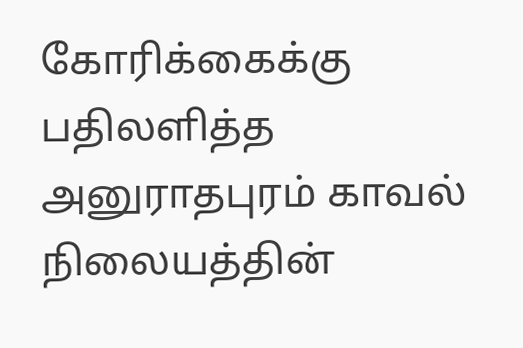கோரிக்கைக்கு பதிலளித்த அனுராதபுரம் காவல் நிலையத்தின்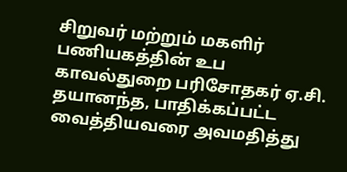சிறுவர் மற்றும் மகளிர் பணியகத்தின் உப காவல்துறை பரிசோதகர் ஏ.சி. தயானந்த, பாதிக்கப்பட்ட வைத்தியவரை அவமதித்து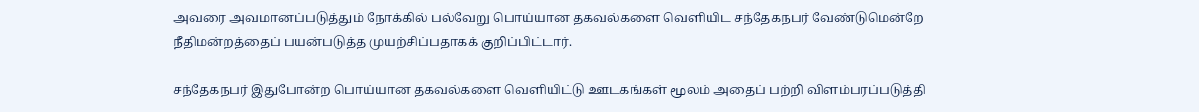அவரை அவமானப்படுத்தும் நோக்கில் பல்வேறு பொய்யான தகவல்களை வெளியிட சந்தேகநபர் வேண்டுமென்றே நீதிமன்றத்தைப் பயன்படுத்த முயற்சிப்பதாகக் குறிப்பிட்டார்.

சந்தேகநபர் இதுபோன்ற பொய்யான தகவல்களை வெளியிட்டு ஊடகங்கள் மூலம் அதைப் பற்றி விளம்பரப்படுத்தி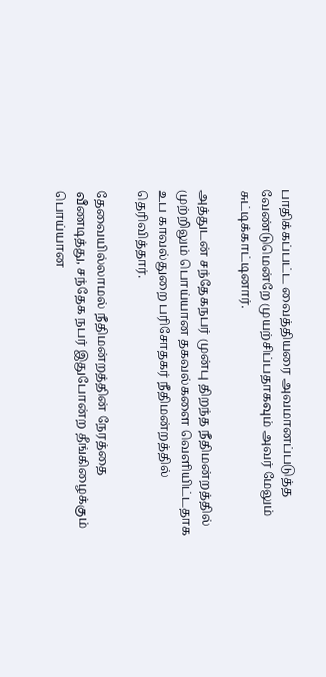பாதிக்கப்பட்ட வைத்தியரை அவமானப்படுத்த வேண்டுமென்றே முயற்சிப்பதாகவும் அவர் மேலும் சுட்டிக்காட்டினார்.

அத்துடன் சந்தேகநபர் முன்பு திறந்த நீதிமன்றத்தில் முற்றிலும் பொய்யான தகவல்களை வெளியிட்டதாக உப காவல்துறை பரிசோதகர் நீதிமன்றத்தில் தெரிவித்தார்.

தேவையில்லாமல் நீதிமன்றத்தின் நேரத்தை வீணடித்து, சந்தேக நபர் இதுபோன்ற தீங்கிழைக்கும் பொய்யான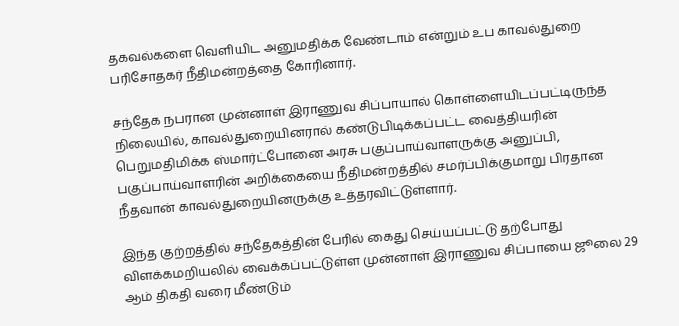தகவல்களை வெளியிட அனுமதிக்க வேண்டாம் என்றும் உப காவல்துறை பரிசோதகர் நீதிமன்றத்தை கோரினார்.

சந்தேக நபரான முன்னாள் இராணுவ சிப்பாயால் கொள்ளையிடப்பட்டிருந்த நிலையில், காவல்துறையினரால் கண்டுபிடிக்கப்பட்ட வைத்தியரின் பெறுமதிமிக்க ஸ்மார்ட்போனை அரசு பகுப்பாய்வாளருக்கு அனுப்பி, பகுப்பாய்வாளரின் அறிக்கையை நீதிமன்றத்தில் சமர்ப்பிக்குமாறு பிரதான நீதவான் காவல்துறையினருக்கு உத்தரவிட்டுள்ளார்.

இந்த குற்றத்தில் சந்தேகத்தின் பேரில் கைது செய்யப்பட்டு தற்போது விளக்கமறியலில் வைக்கப்பட்டுள்ள முன்னாள் இராணுவ சிப்பாயை ஜூலை 29 ஆம் திகதி வரை மீண்டும்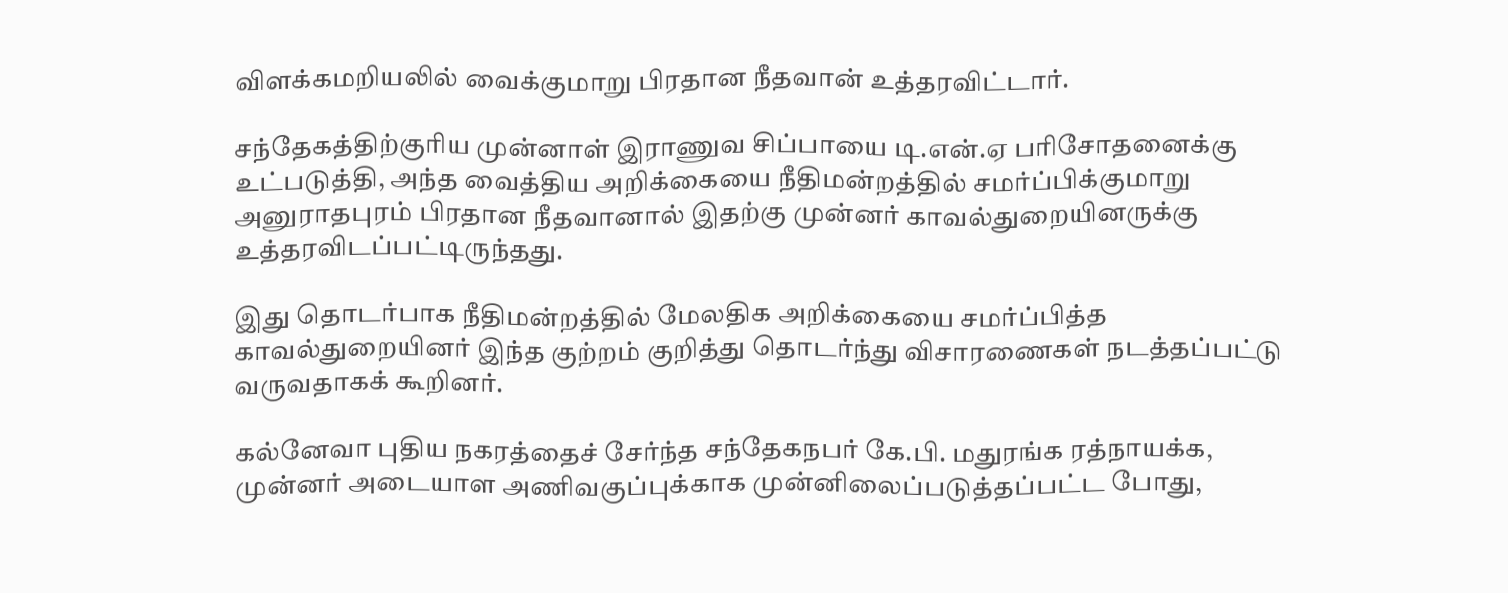விளக்கமறியலில் வைக்குமாறு பிரதான நீதவான் உத்தரவிட்டார்.

சந்தேகத்திற்குரிய முன்னாள் இராணுவ சிப்பாயை டி.என்.ஏ பரிசோதனைக்கு உட்படுத்தி, அந்த வைத்திய அறிக்கையை நீதிமன்றத்தில் சமர்ப்பிக்குமாறு அனுராதபுரம் பிரதான நீதவானால் இதற்கு முன்னர் காவல்துறையினருக்கு உத்தரவிடப்பட்டிருந்தது.

இது தொடர்பாக நீதிமன்றத்தில் மேலதிக அறிக்கையை சமர்ப்பித்த காவல்துறையினர் இந்த குற்றம் குறித்து தொடர்ந்து விசாரணைகள் நடத்தப்பட்டு வருவதாகக் கூறினர்.

கல்னேவா புதிய நகரத்தைச் சேர்ந்த சந்தேகநபர் கே.பி. மதுரங்க ரத்நாயக்க, முன்னர் அடையாள அணிவகுப்புக்காக முன்னிலைப்படுத்தப்பட்ட போது,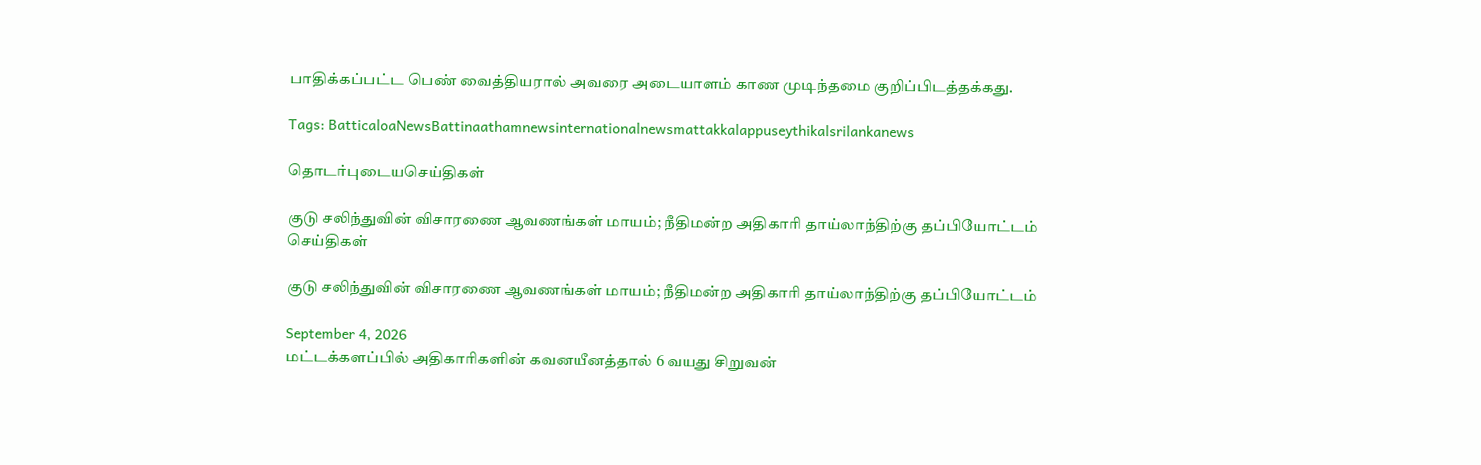பாதிக்கப்பட்ட பெண் வைத்தியரால் அவரை அடையாளம் காண முடிந்தமை குறிப்பிடத்தக்கது.

Tags: BatticaloaNewsBattinaathamnewsinternationalnewsmattakkalappuseythikalsrilankanews

தொடர்புடையசெய்திகள்

குடு சலிந்துவின் விசாரணை ஆவணங்கள் மாயம்; நீதிமன்ற அதிகாரி தாய்லாந்திற்கு தப்பியோட்டம்
செய்திகள்

குடு சலிந்துவின் விசாரணை ஆவணங்கள் மாயம்; நீதிமன்ற அதிகாரி தாய்லாந்திற்கு தப்பியோட்டம்

September 4, 2026
மட்டக்களப்பில் அதிகாரிகளின் கவனயீனத்தால் 6 வயது சிறுவன்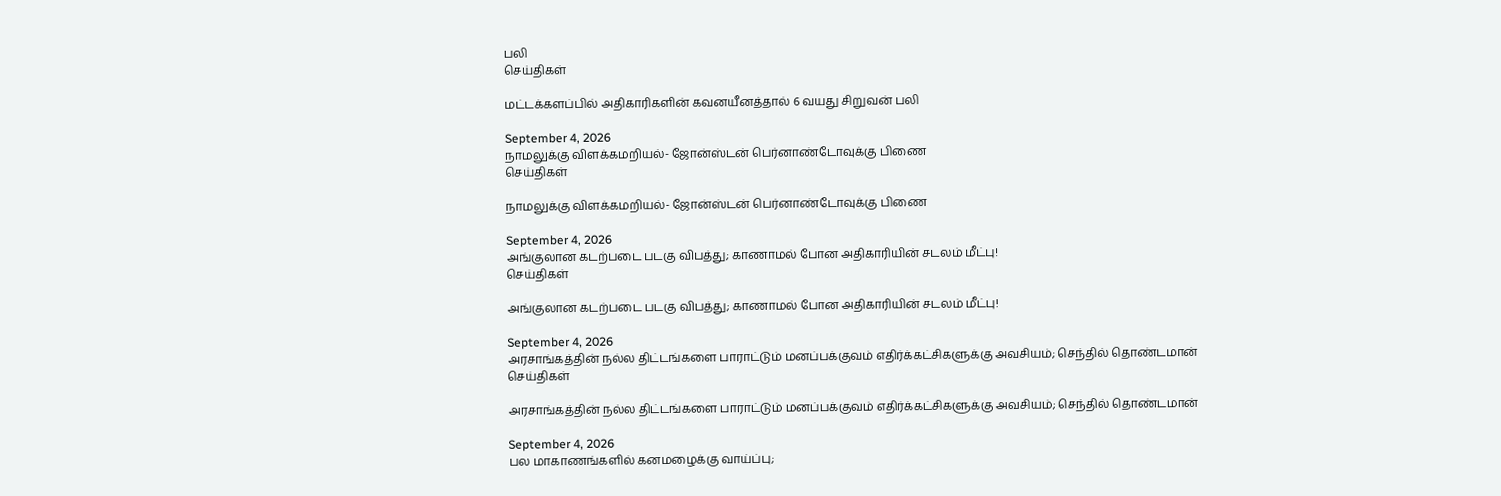பலி
செய்திகள்

மட்டக்களப்பில் அதிகாரிகளின் கவனயீனத்தால் 6 வயது சிறுவன் பலி

September 4, 2026
நாமலுக்கு விளக்கமறியல்- ஜோன்ஸ்டன் பெர்னாண்டோவுக்கு பிணை
செய்திகள்

நாமலுக்கு விளக்கமறியல்- ஜோன்ஸ்டன் பெர்னாண்டோவுக்கு பிணை

September 4, 2026
அங்குலான கடற்படை படகு விபத்து; காணாமல் போன அதிகாரியின் சடலம் மீட்பு!
செய்திகள்

அங்குலான கடற்படை படகு விபத்து; காணாமல் போன அதிகாரியின் சடலம் மீட்பு!

September 4, 2026
அரசாங்கத்தின் நல்ல திட்டங்களை பாராட்டும் மனப்பக்குவம் எதிர்க்கட்சிகளுக்கு அவசியம்; செந்தில் தொண்டமான்
செய்திகள்

அரசாங்கத்தின் நல்ல திட்டங்களை பாராட்டும் மனப்பக்குவம் எதிர்க்கட்சிகளுக்கு அவசியம்; செந்தில் தொண்டமான்

September 4, 2026
பல மாகாணங்களில் கனமழைக்கு வாய்ப்பு;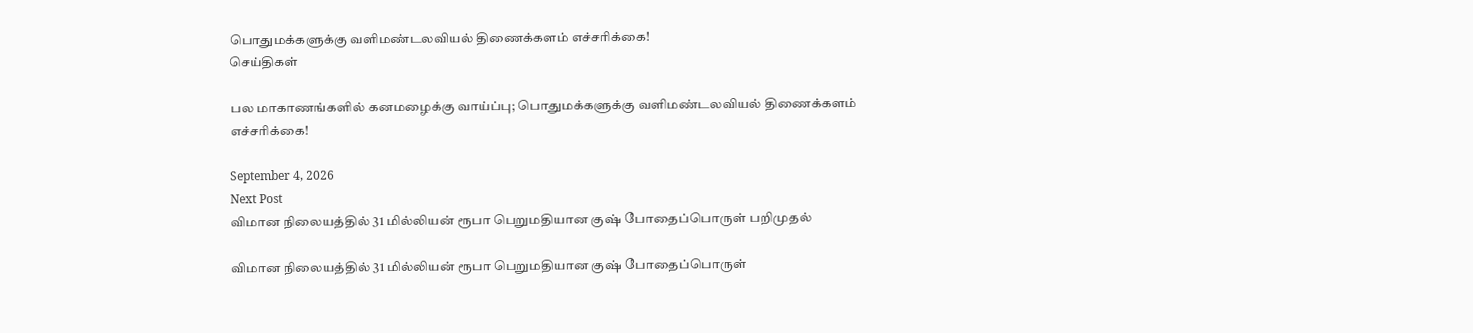பொதுமக்களுக்கு வளிமண்டலவியல் திணைக்களம் எச்சரிக்கை!
செய்திகள்

பல மாகாணங்களில் கனமழைக்கு வாய்ப்பு; பொதுமக்களுக்கு வளிமண்டலவியல் திணைக்களம் எச்சரிக்கை!

September 4, 2026
Next Post
விமான நிலையத்தில் 31 மில்லியன் ரூபா பெறுமதியான குஷ் போதைப்பொருள் பறிமுதல்

விமான நிலையத்தில் 31 மில்லியன் ரூபா பெறுமதியான குஷ் போதைப்பொருள்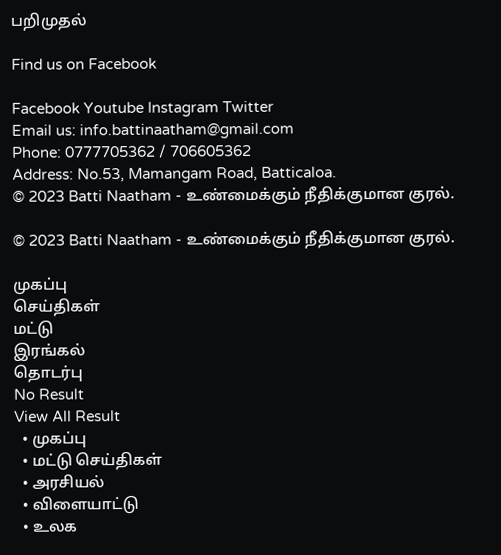பறிமுதல்

Find us on Facebook

Facebook Youtube Instagram Twitter
Email us: info.battinaatham@gmail.com
Phone: 0777705362 / 706605362
Address: No.53, Mamangam Road, Batticaloa.
© 2023 Batti Naatham - உண்மைக்கும் நீதிக்குமான குரல்.

© 2023 Batti Naatham - உண்மைக்கும் நீதிக்குமான குரல்.

முகப்பு
செய்திகள்
மட்டு
இரங்கல்
தொடர்பு
No Result
View All Result
  • முகப்பு
  • மட்டு செய்திகள்
  • அரசியல்
  • விளையாட்டு
  • உலக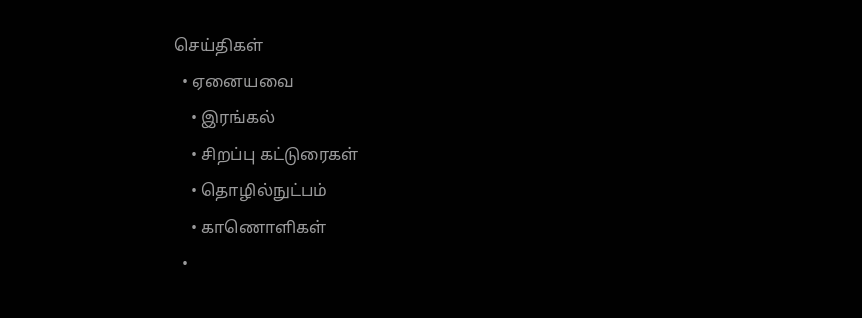செய்திகள்
  • ஏனையவை
    • இரங்கல்
    • சிறப்பு கட்டுரைகள்
    • தொழில்நுட்பம்
    • காணொளிகள்
  •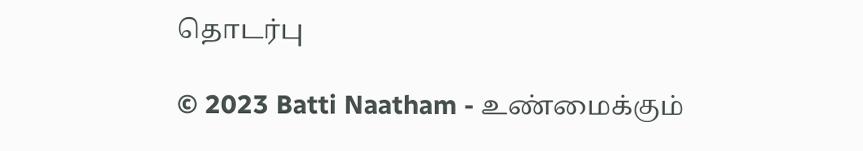தொடர்பு

© 2023 Batti Naatham - உண்மைக்கும்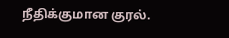நீதிக்குமான குரல்.